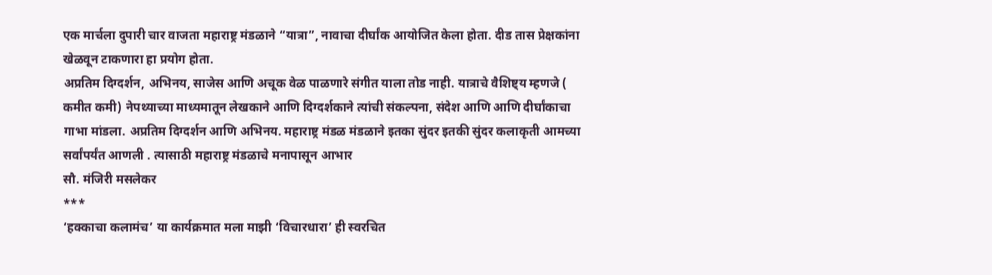एक मार्चला दुपारी चार वाजता महाराष्ट्र मंडळाने “यात्रा”, नावाचा दीर्घांक आयोजित केला होता. दीड तास प्रेक्षकांना खेळवून टाकणारा हा प्रयोग होता.
अप्रतिम दिग्दर्शन, अभिनय, साजेस आणि अचूक वेळ पाळणारे संगीत याला तोड नाही. यात्राचे वैशिष्ट्य म्हणजे ( कमीत कमी) नेपथ्याच्या माध्यमातून लेखकाने आणि दिग्दर्शकाने त्यांची संकल्पना, संदेश आणि आणि दीर्घांकाचा गाभा मांडला. अप्रतिम दिग्दर्शन आणि अभिनय. महाराष्ट्र मंडळ मंडळाने इतका सुंदर इतकी सुंदर कलाकृती आमच्या सर्वांपर्यंत आणली . त्यासाठी महाराष्ट्र मंडळाचे मनापासून आभार
सौ. मंजिरी मसलेकर
***
‘हक्काचा कलामंच’ या कार्यक्रमात मला माझी ‘विचारधारा’ ही स्वरचित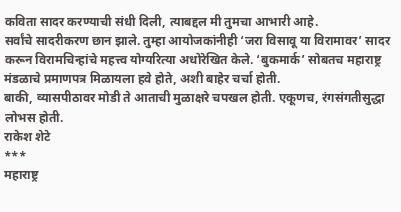कविता सादर करण्याची संधी दिली, त्याबद्दल मी तुमचा आभारी आहे.
सर्वांचे सादरीकरण छान झाले. तुम्हा आयोजकांनीही ‘जरा विसावू या विरामावर’ सादर करून विरामचिन्हांचे महत्त्व योग्यरित्या अधोरेखित केले. ‘बुकमार्क’ सोबतच महाराष्ट्र मंडळाचे प्रमाणपत्र मिळायला हवे होते, अशी बाहेर चर्चा होती.
बाकी, व्यासपीठावर मोडी ते आताची मुळाक्षरे चपखल होती. एकूणच, रंगसंगतीसुद्धा लोभस होती.
राकेश शेटे
***
महाराष्ट्र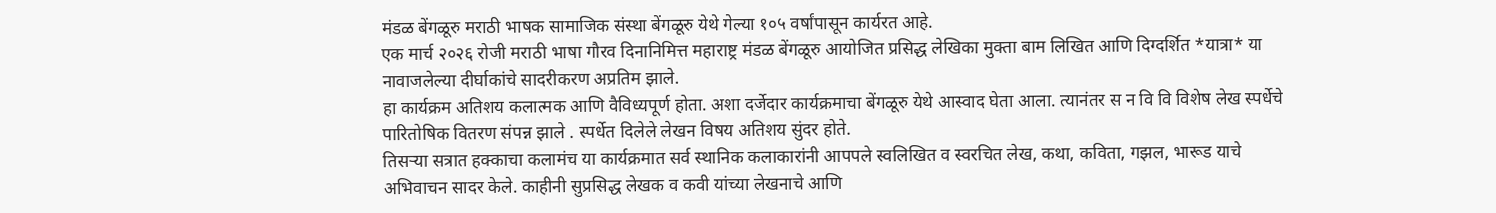मंडळ बेंगळूरु मराठी भाषक सामाजिक संस्था बेंगळूरु येथे गेल्या १०५ वर्षांपासून कार्यरत आहे.
एक मार्च २०२६ रोजी मराठी भाषा गौरव दिनानिमित्त महाराष्ट्र मंडळ बेंगळूरु आयोजित प्रसिद्ध लेखिका मुक्ता बाम लिखित आणि दिग्दर्शित *यात्रा* या नावाजलेल्या दीर्घाकांचे सादरीकरण अप्रतिम झाले.
हा कार्यक्रम अतिशय कलात्मक आणि वैविध्यपूर्ण होता. अशा दर्जेदार कार्यक्रमाचा बेंगळूरु येथे आस्वाद घेता आला. त्यानंतर स न वि वि विशेष लेख स्पर्धेचे पारितोषिक वितरण संपन्न झाले . स्पर्धेत दिलेले लेखन विषय अतिशय सुंदर होते.
तिसऱ्या सत्रात हक्काचा कलामंच या कार्यक्रमात सर्व स्थानिक कलाकारांनी आपपले स्वलिखित व स्वरचित लेख, कथा, कविता, गझल, भारूड याचे अभिवाचन सादर केले. काहीनी सुप्रसिद्ध लेखक व कवी यांच्या लेखनाचे आणि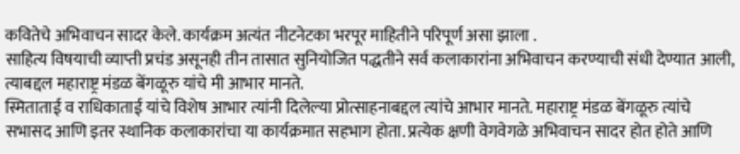कवितेचे अभिवाचन सादर केले. कार्यक्रम अत्यंत नीटनेटका भरपूर माहितीने परिपूर्ण असा झाला .
साहित्य विषयाची व्याप्ती प्रचंड असूनही तीन तासात सुनियोजित पद्धतीने सर्व कलाकारांना अभिवाचन करण्याची संधी देण्यात आली, त्याबद्दल महाराष्ट्र मंडळ बेंगळूरु यांचे मी आभार मानते.
स्मिताताई व राधिकाताई यांचे विशेष आभार त्यांनी दिलेल्या प्रोत्साहनाबद्दल त्यांचे आभार मानते. महाराष्ट्र मंडळ बेंगळूरु त्यांचे सभासद आणि इतर स्थानिक कलाकारांचा या कार्यक्रमात सहभाग होता. प्रत्येक क्षणी वेगवेगळे अभिवाचन सादर होत होते आणि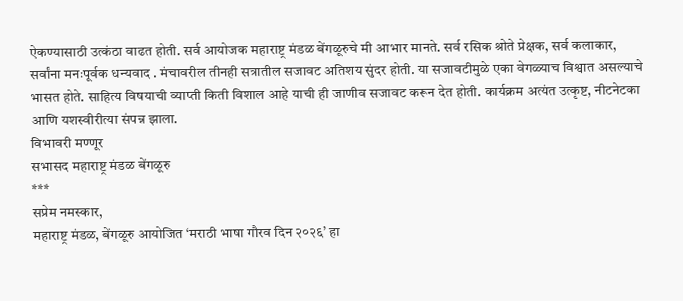ऐकण्यासाठी उत्कंठा वाढत होती. सर्व आयोजक महाराष्ट्र मंडळ बेंगळूरुचे मी आभार मानते. सर्व रसिक श्रोते प्रेक्षक, सर्व कलाकार, सर्वांना मनःपूर्वक धन्यवाद . मंचावरील तीनही सत्रातील सजावट अतिशय सुंदर होती. या सजावटीमुळे एका वेगळ्याच विश्वात असल्याचे भासत होते. साहित्य विषयाची व्याप्ती किती विशाल आहे याची ही जाणीव सजावट करून देत होती. कार्यक्रम अत्यंत उत्कृष्ट, नीटनेटका आणि यशस्वीरीत्या संपन्न झाला.
विभावरी मण्णूर
सभासद महाराष्ट्र मंडळ बेंगळूरु
***
सप्रेम नमस्कार,
महाराष्ट्र मंडळ, बेंगळूरु आयोजित ‘मराठी भाषा गौरव दिन २०२६’ हा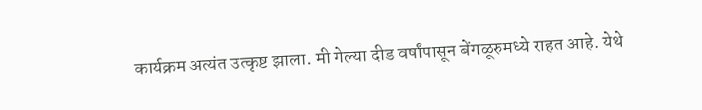कार्यक्रम अत्यंत उत्कृष्ट झाला. मी गेल्या दीड वर्षांपासून बेंगळूरुमध्ये राहत आहे. येथे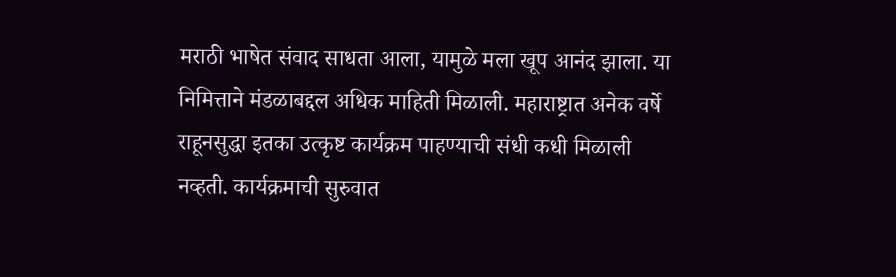मराठी भाषेत संवाद साधता आला, यामुळे मला खूप आनंद झाला. या निमित्ताने मंडळाबद्दल अधिक माहिती मिळाली. महाराष्ट्रात अनेक वर्षे राहूनसुद्धा इतका उत्कृष्ट कार्यक्रम पाहण्याची संधी कधी मिळाली नव्हती. कार्यक्रमाची सुरुवात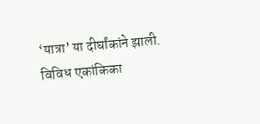‘यात्रा’ या दीर्घांकांने झाली. विविध एकांकिका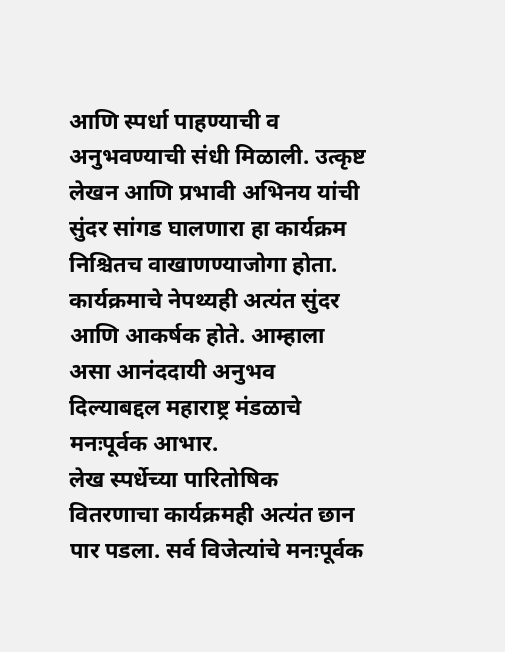आणि स्पर्धा पाहण्याची व अनुभवण्याची संधी मिळाली. उत्कृष्ट लेखन आणि प्रभावी अभिनय यांची सुंदर सांगड घालणारा हा कार्यक्रम निश्चितच वाखाणण्याजोगा होता. कार्यक्रमाचे नेपथ्यही अत्यंत सुंदर आणि आकर्षक होते. आम्हाला असा आनंददायी अनुभव दिल्याबद्दल महाराष्ट्र मंडळाचे मनःपूर्वक आभार.
लेख स्पर्धेच्या पारितोषिक वितरणाचा कार्यक्रमही अत्यंत छान पार पडला. सर्व विजेत्यांचे मनःपूर्वक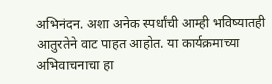अभिनंदन. अशा अनेक स्पर्धांची आम्ही भविष्यातही आतुरतेने वाट पाहत आहोत. या कार्यक्रमाच्या अभिवाचनाचा हा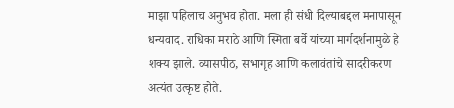माझा पहिलाच अनुभव होता. मला ही संधी दिल्याबद्दल मनापासून धन्यवाद. राधिका मराठे आणि स्मिता बर्वे यांच्या मार्गदर्शनामुळे हे शक्य झाले. व्यासपीठ, सभागृह आणि कलावंतांचे सादरीकरण अत्यंत उत्कृष्ट होते.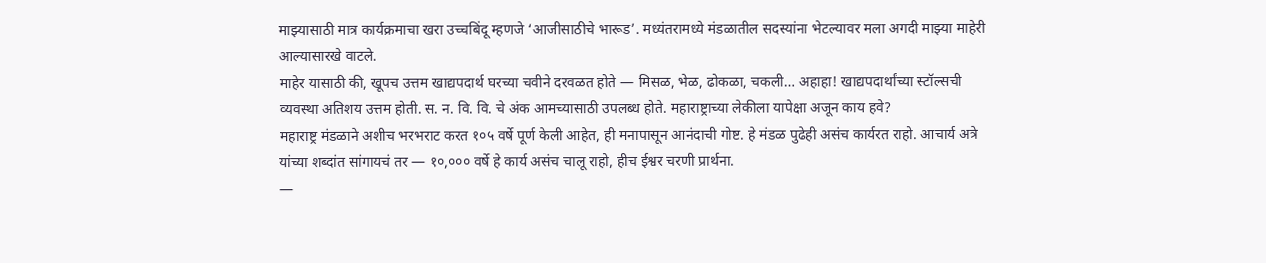माझ्यासाठी मात्र कार्यक्रमाचा खरा उच्चबिंदू म्हणजे ‘आजीसाठीचे भारूड’. मध्यंतरामध्ये मंडळातील सदस्यांना भेटल्यावर मला अगदी माझ्या माहेरी आल्यासारखे वाटले.
माहेर यासाठी की, खूपच उत्तम खाद्यपदार्थ घरच्या चवीने दरवळत होते — मिसळ, भेळ, ढोकळा, चकली… अहाहा! खाद्यपदार्थांच्या स्टॉल्सची व्यवस्था अतिशय उत्तम होती. स. न. वि. वि. चे अंक आमच्यासाठी उपलब्ध होते. महाराष्ट्राच्या लेकीला यापेक्षा अजून काय हवे?
महाराष्ट्र मंडळाने अशीच भरभराट करत १०५ वर्षे पूर्ण केली आहेत, ही मनापासून आनंदाची गोष्ट. हे मंडळ पुढेही असंच कार्यरत राहो. आचार्य अत्रे यांच्या शब्दांत सांगायचं तर — १०,००० वर्षे हे कार्य असंच चालू राहो, हीच ईश्वर चरणी प्रार्थना.
—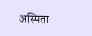अस्मिता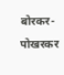बोरकर-पोखरकर